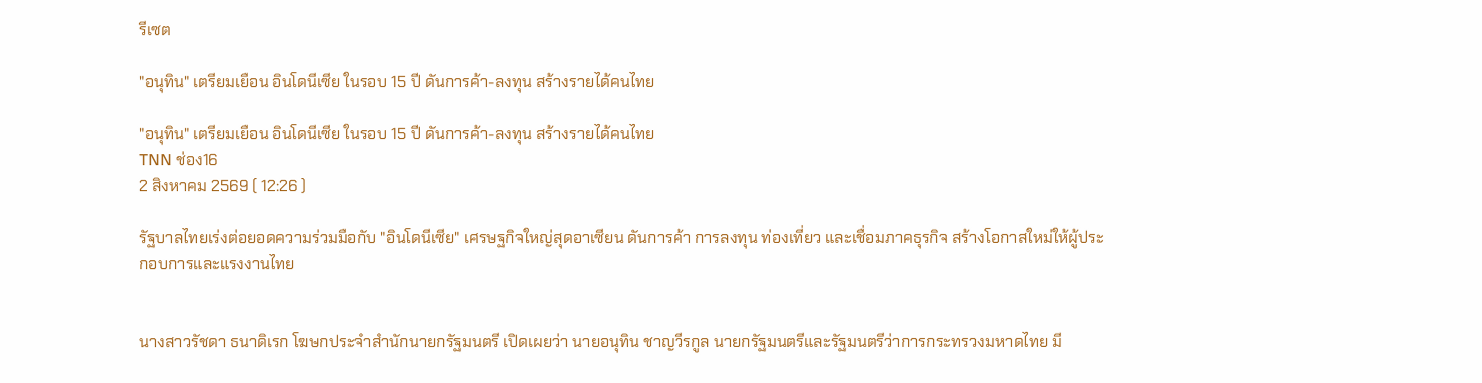รีเซต

"อนุทิน" เตรียมเยือน อินโดนีเซีย ในรอบ 15 ปี ดันการค้า-ลงทุน สร้างรายได้คนไทย

"อนุทิน" เตรียมเยือน อินโดนีเซีย ในรอบ 15 ปี ดันการค้า-ลงทุน สร้างรายได้คนไทย
TNN ช่อง16
2 สิงหาคม 2569 ( 12:26 )

รัฐบาลไทยเร่งต่อยอดความร่วมมือกับ "อินโดนีเซีย" เศรษฐกิจใหญ่สุดอาเซียน ดันการค้า การลงทุน ท่องเที่ยว และเชื่อมภาคธุรกิจ สร้างโอกาสใหม่ให้ผู้ประกอบการและแรงงานไทย


นางสาวรัชดา ธนาดิเรก โฆษกประจำสำนักนายกรัฐมนตรี เปิดเผยว่า นายอนุทิน ชาญวีรกูล นายกรัฐมนตรีและรัฐมนตรีว่าการกระทรวงมหาดไทย มี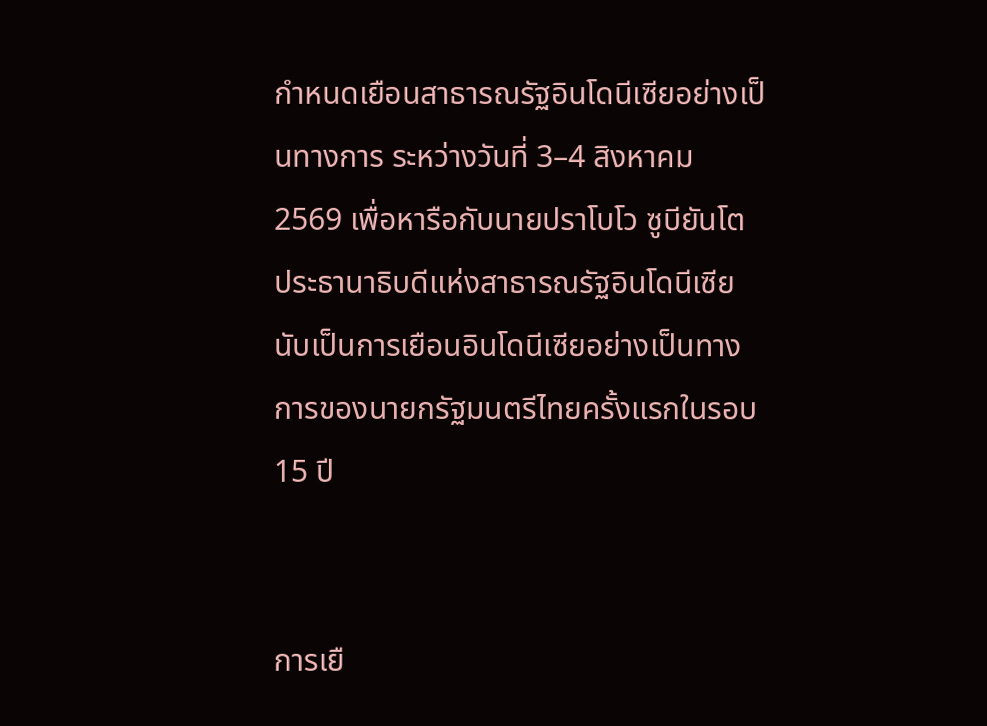กำหนดเยือนสาธารณรัฐอินโดนีเซียอย่างเป็นทางการ ระหว่างวันที่ 3–4 สิงหาคม 2569 เพื่อหารือกับนายปราโบโว ซูบียันโต ประธานาธิบดีแห่งสาธารณรัฐอินโดนีเซีย นับเป็นการเยือนอินโดนีเซียอย่างเป็นทางการของนายกรัฐมนตรีไทยครั้งแรกในรอบ 15 ปี


การเยื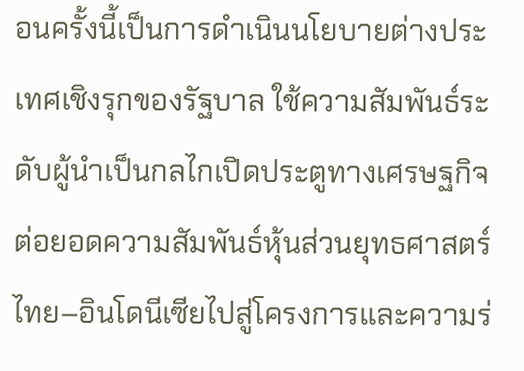อนครั้งนี้เป็นการดำเนินนโยบายต่างประเทศเชิงรุกของรัฐบาล ใช้ความสัมพันธ์ระดับผู้นำเป็นกลไกเปิดประตูทางเศรษฐกิจ ต่อยอดความสัมพันธ์หุ้นส่วนยุทธศาสตร์ไทย–อินโดนีเซียไปสู่โครงการและความร่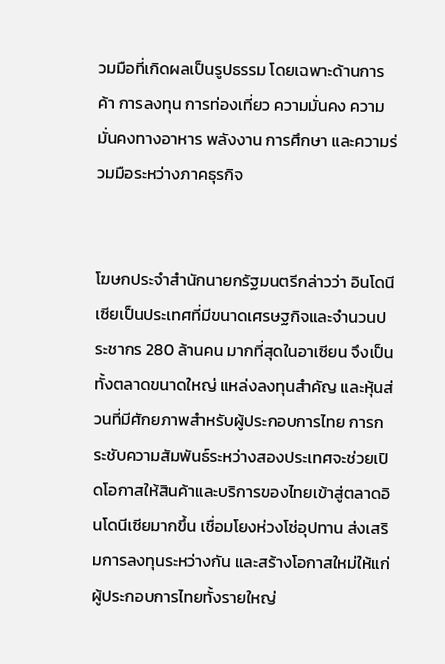วมมือที่เกิดผลเป็นรูปธรรม โดยเฉพาะด้านการค้า การลงทุน การท่องเที่ยว ความมั่นคง ความมั่นคงทางอาหาร พลังงาน การศึกษา และความร่วมมือระหว่างภาคธุรกิจ


โฆษกประจำสำนักนายกรัฐมนตรีกล่าวว่า อินโดนีเซียเป็นประเทศที่มีขนาดเศรษฐกิจและจำนวนประชากร 280 ล้านคน มากที่สุดในอาเซียน จึงเป็นทั้งตลาดขนาดใหญ่ แหล่งลงทุนสำคัญ และหุ้นส่วนที่มีศักยภาพสำหรับผู้ประกอบการไทย การกระชับความสัมพันธ์ระหว่างสองประเทศจะช่วยเปิดโอกาสให้สินค้าและบริการของไทยเข้าสู่ตลาดอินโดนีเซียมากขึ้น เชื่อมโยงห่วงโซ่อุปทาน ส่งเสริมการลงทุนระหว่างกัน และสร้างโอกาสใหม่ให้แก่ผู้ประกอบการไทยทั้งรายใหญ่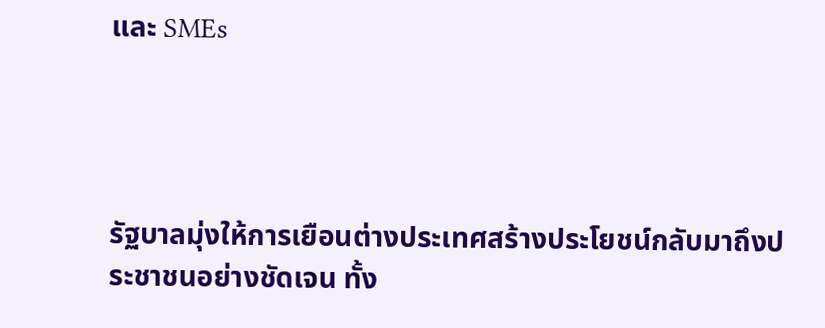และ SMEs




รัฐบาลมุ่งให้การเยือนต่างประเทศสร้างประโยชน์กลับมาถึงประชาชนอย่างชัดเจน ทั้ง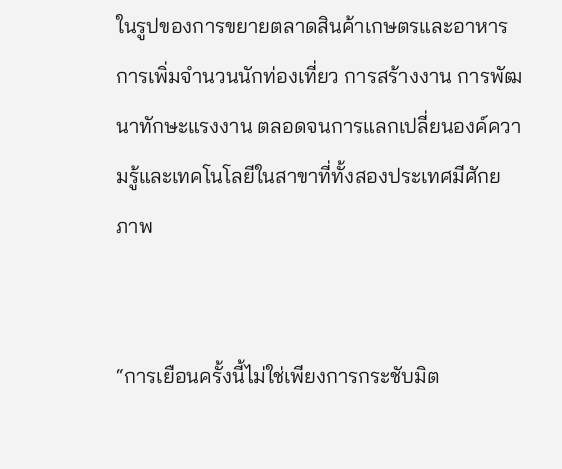ในรูปของการขยายตลาดสินค้าเกษตรและอาหาร การเพิ่มจำนวนนักท่องเที่ยว การสร้างงาน การพัฒนาทักษะแรงงาน ตลอดจนการแลกเปลี่ยนองค์ความรู้และเทคโนโลยีในสาขาที่ทั้งสองประเทศมีศักยภาพ


“การเยือนครั้งนี้ไม่ใช่เพียงการกระชับมิต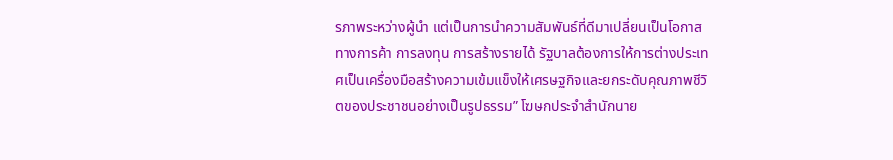รภาพระหว่างผู้นำ แต่เป็นการนำความสัมพันธ์ที่ดีมาเปลี่ยนเป็นโอกาสทางการค้า การลงทุน การสร้างรายได้ รัฐบาลต้องการให้การต่างประเทศเป็นเครื่องมือสร้างความเข้มแข็งให้เศรษฐกิจและยกระดับคุณภาพชีวิตของประชาชนอย่างเป็นรูปธรรม” โฆษกประจำสำนักนาย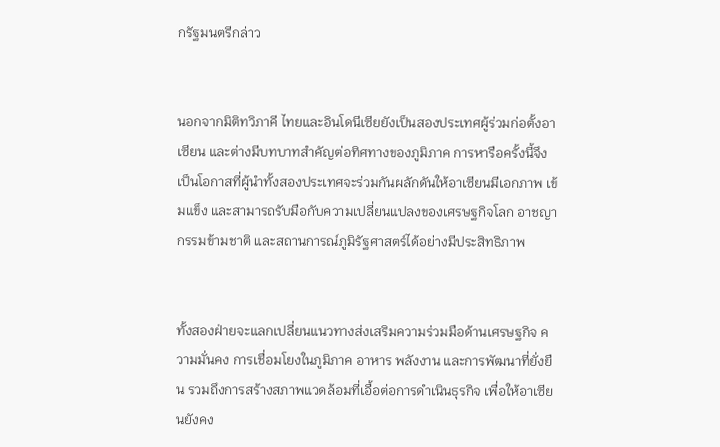กรัฐมนตรีกล่าว


นอกจากมิติทวิภาคี ไทยและอินโดนีเซียยังเป็นสองประเทศผู้ร่วมก่อตั้งอาเซียน และต่างมีบทบาทสำคัญต่อทิศทางของภูมิภาค การหารือครั้งนี้จึงเป็นโอกาสที่ผู้นำทั้งสองประเทศจะร่วมกันผลักดันให้อาเซียนมีเอกภาพ เข้มแข็ง และสามารถรับมือกับความเปลี่ยนแปลงของเศรษฐกิจโลก อาชญากรรมข้ามชาติ และสถานการณ์ภูมิรัฐศาสตร์ได้อย่างมีประสิทธิภาพ


ทั้งสองฝ่ายจะแลกเปลี่ยนแนวทางส่งเสริมความร่วมมือด้านเศรษฐกิจ ความมั่นคง การเชื่อมโยงในภูมิภาค อาหาร พลังงาน และการพัฒนาที่ยั่งยืน รวมถึงการสร้างสภาพแวดล้อมที่เอื้อต่อการดำเนินธุรกิจ เพื่อให้อาเซียนยังคง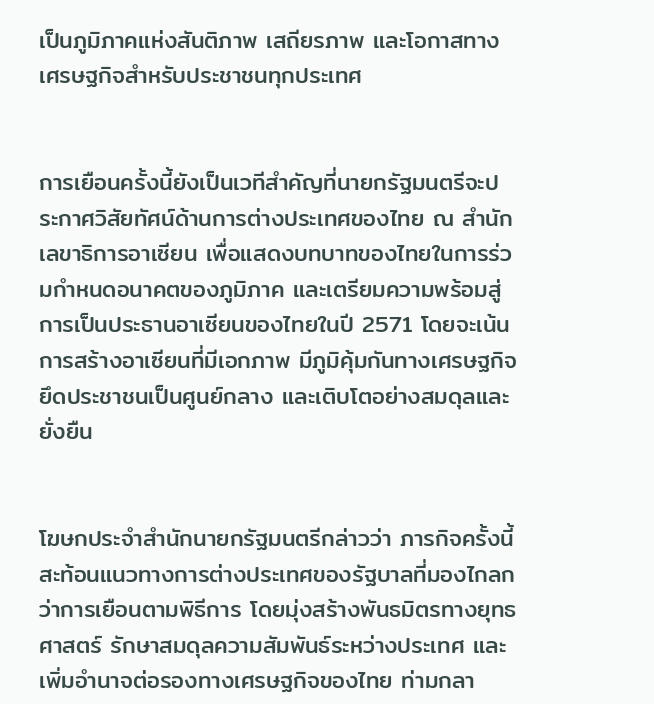เป็นภูมิภาคแห่งสันติภาพ เสถียรภาพ และโอกาสทางเศรษฐกิจสำหรับประชาชนทุกประเทศ


การเยือนครั้งนี้ยังเป็นเวทีสำคัญที่นายกรัฐมนตรีจะประกาศวิสัยทัศน์ด้านการต่างประเทศของไทย ณ สำนักเลขาธิการอาเซียน เพื่อแสดงบทบาทของไทยในการร่วมกำหนดอนาคตของภูมิภาค และเตรียมความพร้อมสู่การเป็นประธานอาเซียนของไทยในปี 2571 โดยจะเน้นการสร้างอาเซียนที่มีเอกภาพ มีภูมิคุ้มกันทางเศรษฐกิจ ยึดประชาชนเป็นศูนย์กลาง และเติบโตอย่างสมดุลและยั่งยืน


โฆษกประจำสำนักนายกรัฐมนตรีกล่าวว่า ภารกิจครั้งนี้สะท้อนแนวทางการต่างประเทศของรัฐบาลที่มองไกลกว่าการเยือนตามพิธีการ โดยมุ่งสร้างพันธมิตรทางยุทธศาสตร์ รักษาสมดุลความสัมพันธ์ระหว่างประเทศ และเพิ่มอำนาจต่อรองทางเศรษฐกิจของไทย ท่ามกลา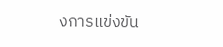งการแข่งขัน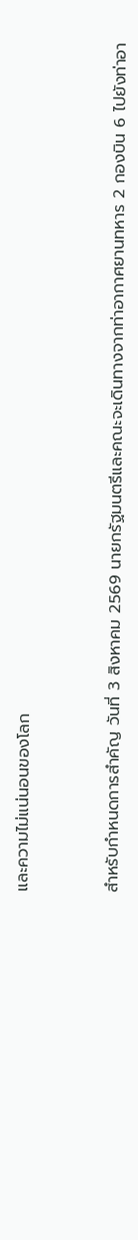และความไม่แน่นอนของโลก



สำหรับกำหนดการสำคัญ วันที่ 3 สิงหาคม 2569 นายกรัฐมนตรีและคณะจะเดินทางจากท่าอากาศยานทหาร 2 กองบิน 6 ไปยังท่าอา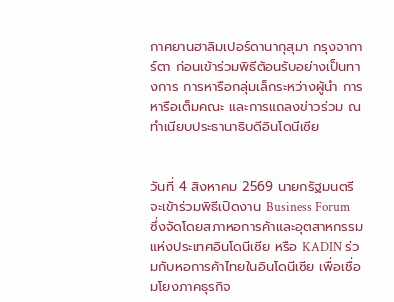กาศยานฮาลิมเปอร์ดานากุสุมา กรุงจาการ์ตา ก่อนเข้าร่วมพิธีต้อนรับอย่างเป็นทางการ การหารือกลุ่มเล็กระหว่างผู้นำ การหารือเต็มคณะ และการแถลงข่าวร่วม ณ ทำเนียบประธานาธิบดีอินโดนีเซีย


วันที่ 4 สิงหาคม 2569 นายกรัฐมนตรีจะเข้าร่วมพิธีเปิดงาน Business Forum ซึ่งจัดโดยสภาหอการค้าและอุตสาหกรรมแห่งประเทศอินโดนีเซีย หรือ KADIN ร่วมกับหอการค้าไทยในอินโดนีเซีย เพื่อเชื่อมโยงภาคธุรกิจ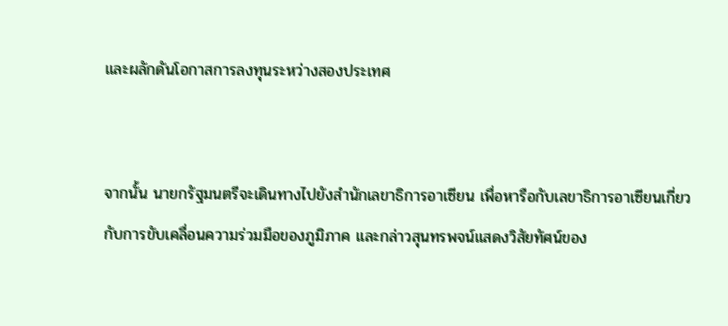และผลักดันโอกาสการลงทุนระหว่างสองประเทศ


จากนั้น นายกรัฐมนตรีจะเดินทางไปยังสำนักเลขาธิการอาเซียน เพื่อหารือกับเลขาธิการอาเซียนเกี่ยวกับการขับเคลื่อนความร่วมมือของภูมิภาค และกล่าวสุนทรพจน์แสดงวิสัยทัศน์ของ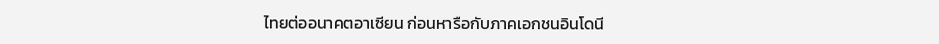ไทยต่ออนาคตอาเซียน ก่อนหารือกับภาคเอกชนอินโดนี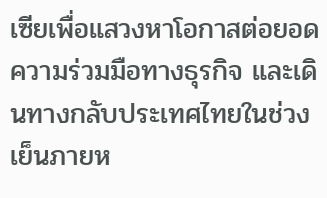เซียเพื่อแสวงหาโอกาสต่อยอดความร่วมมือทางธุรกิจ และเดินทางกลับประเทศไทยในช่วงเย็นภายห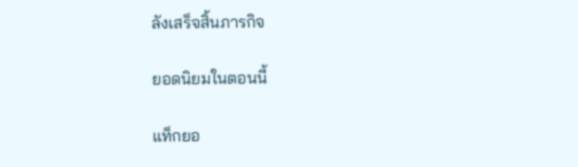ลังเสร็จสิ้นภารกิจ

ยอดนิยมในตอนนี้

แท็กยอ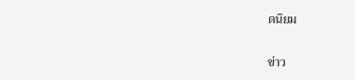ดนิยม

ข่าว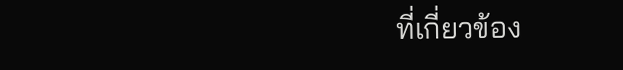ที่เกี่ยวข้อง